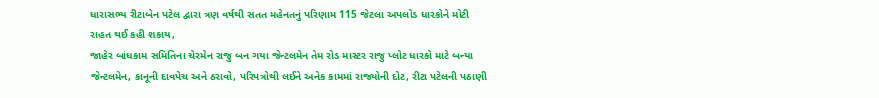ધારાસભ્ય રીટાબેન પટેલ દ્વારા ત્રણ વર્ષથી સતત મહેનતનું પરિણામ 115 જેટલા અપલોડ ધારકોને મોટી રાહત થઈ કહી શકાય,
જાહેર બાંધકામ સમિતિના ચેરમેન રાજુ બન ગયા જેન્ટલમેન તેમ રોડ માસ્ટર રાજુ પ્લોટ ધારકો માટે બન્યા જેન્ટલમેન, કાનૂની દાવપેચ અને ઠરાવો, પરિપત્રોથી લઈને અનેક કામમાં રાજ્યોની દોટ, રીટા પટેલની પઠાણી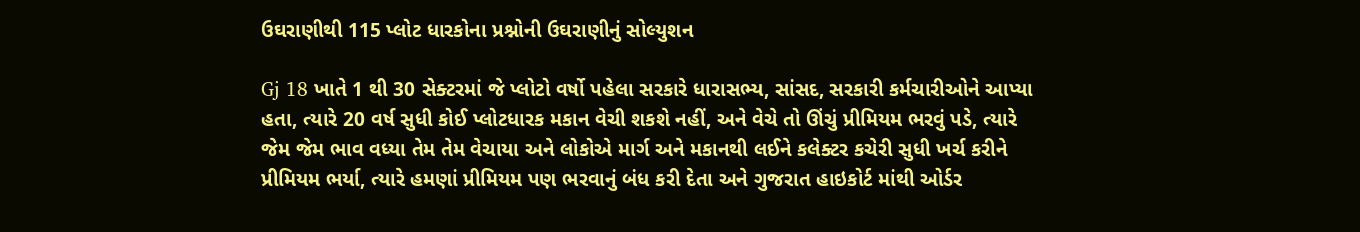ઉઘરાણીથી 115 પ્લોટ ધારકોના પ્રશ્નોની ઉઘરાણીનું સોલ્યુશન

Gj 18 ખાતે 1 થી 30 સેક્ટરમાં જે પ્લોટો વર્ષો પહેલા સરકારે ધારાસભ્ય, સાંસદ, સરકારી કર્મચારીઓને આપ્યા હતા, ત્યારે 20 વર્ષ સુધી કોઈ પ્લોટધારક મકાન વેચી શકશે નહીં, અને વેચે તો ઊંચું પ્રીમિયમ ભરવું પડે, ત્યારે જેમ જેમ ભાવ વધ્યા તેમ તેમ વેચાયા અને લોકોએ માર્ગ અને મકાનથી લઈને કલેક્ટર કચેરી સુધી ખર્ચ કરીને પ્રીમિયમ ભર્યા, ત્યારે હમણાં પ્રીમિયમ પણ ભરવાનું બંધ કરી દેતા અને ગુજરાત હાઇકોર્ટ માંથી ઓર્ડર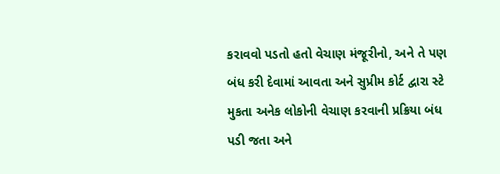કરાવવો પડતો હતો વેચાણ મંજૂરીનો, અને તે પણ બંધ કરી દેવામાં આવતા અને સુપ્રીમ કોર્ટ દ્વારા સ્ટે મુકતા અનેક લોકોની વેચાણ કરવાની પ્રક્રિયા બંધ પડી જતા અને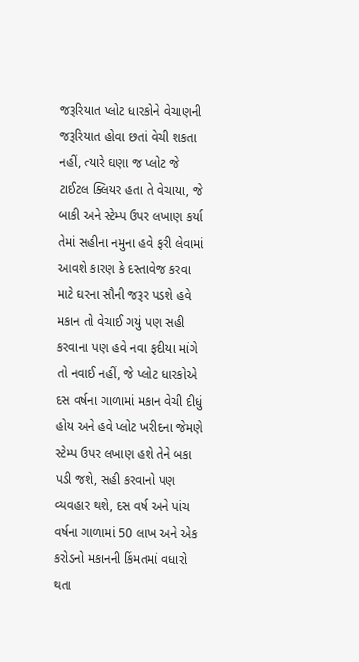જરૂરિયાત પ્લોટ ધારકોને વેચાણની જરૂરિયાત હોવા છતાં વેચી શકતા નહીં, ત્યારે ઘણા જ પ્લોટ જે ટાઈટલ ક્લિયર હતા તે વેચાયા, જે બાકી અને સ્ટેમ્પ ઉપર લખાણ કર્યા તેમાં સહીના નમુના હવે ફરી લેવામાં આવશે કારણ કે દસ્તાવેજ કરવા માટે ઘરના સૌની જરૂર પડશે હવે મકાન તો વેચાઈ ગયું પણ સહી કરવાના પણ હવે નવા ફદીયા માંગે તો નવાઈ નહીં, જે પ્લોટ ધારકોએ દસ વર્ષના ગાળામાં મકાન વેચી દીધું હોય અને હવે પ્લોટ ખરીદના જેમણે સ્ટેમ્પ ઉપર લખાણ હશે તેને બકા પડી જશે, સહી કરવાનો પણ વ્યવહાર થશે, દસ વર્ષ અને પાંચ વર્ષના ગાળામાં 50 લાખ અને એક કરોડનો મકાનની કિંમતમાં વધારો થતા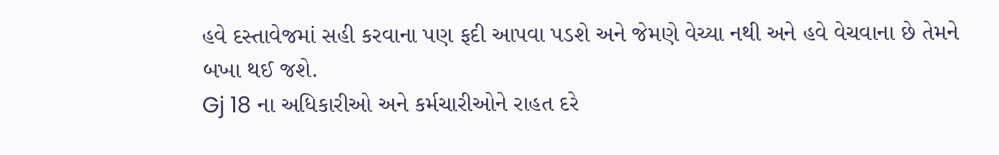હવે દસ્તાવેજમાં સહી કરવાના પણ ફદી આપવા પડશે અને જેમણે વેચ્યા નથી અને હવે વેચવાના છે તેમને બખા થઈ જશે.
Gj 18 ના અધિકારીઓ અને કર્મચારીઓને રાહત દરે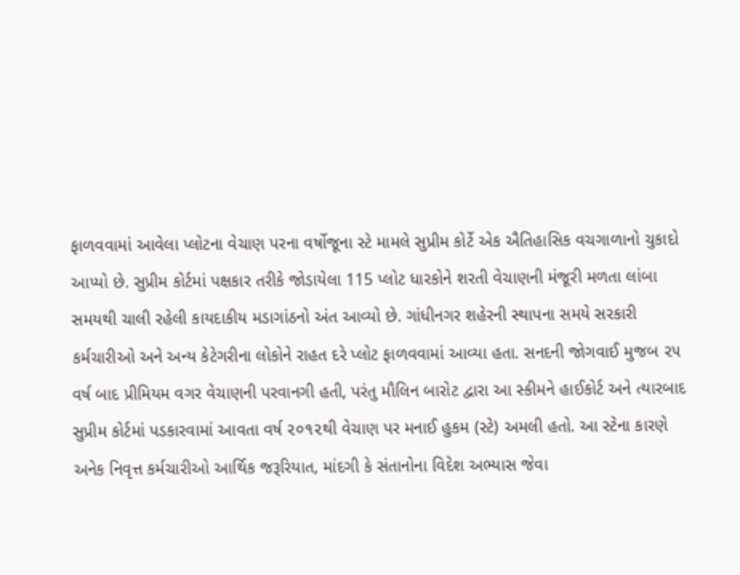ફાળવવામાં આવેલા પ્લોટના વેચાણ પરના વર્ષોજૂના સ્ટે મામલે સુપ્રીમ કોર્ટે એક ઐતિહાસિક વચગાળાનો ચુકાદો આપ્યો છે. સુપ્રીમ કોર્ટમાં પક્ષકાર તરીકે જોડાયેલા 115 પ્લોટ ધારકોને શરતી વેચાણની મંજૂરી મળતા લાંબા સમયથી ચાલી રહેલી કાયદાકીય મડાગાંઠનો અંત આવ્યો છે. ગાંધીનગર શહેરની સ્થાપના સમયે સરકારી કર્મચારીઓ અને અન્ય કેટેગરીના લોકોને રાહત દરે પ્લોટ ફાળવવામાં આવ્યા હતા. સનદની જોગવાઈ મુજબ ૨૫ વર્ષ બાદ પ્રીમિયમ વગર વેચાણની પરવાનગી હતી, પરંતુ મૌલિન બારોટ દ્વારા આ સ્કીમને હાઈકોર્ટ અને ત્યારબાદ સુપ્રીમ કોર્ટમાં પડકારવામાં આવતા વર્ષ ૨૦૧૨થી વેચાણ પર મનાઈ હુકમ (સ્ટે) અમલી હતો. આ સ્ટેના કારણે અનેક નિવૃત્ત કર્મચારીઓ આર્થિક જરૂરિયાત, માંદગી કે સંતાનોના વિદેશ અભ્યાસ જેવા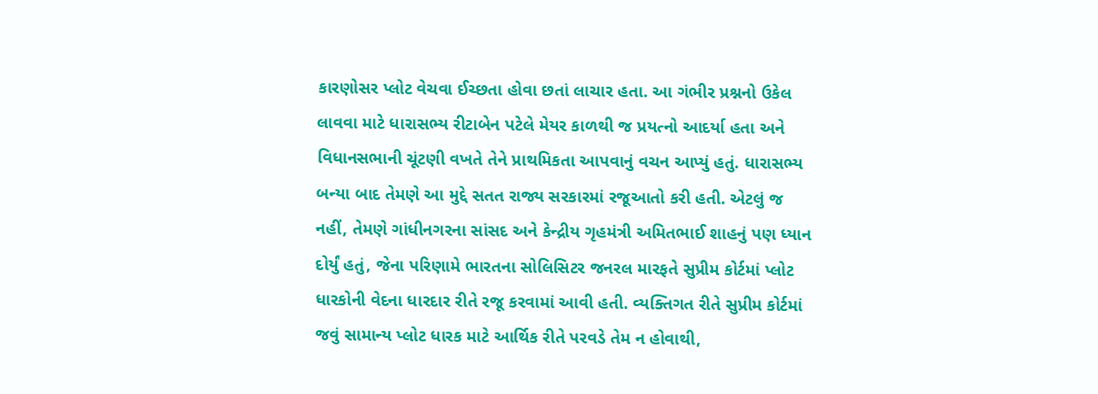કારણોસર પ્લોટ વેચવા ઈચ્છતા હોવા છતાં લાચાર હતા. આ ગંભીર પ્રશ્નનો ઉકેલ લાવવા માટે ધારાસભ્ય રીટાબેન પટેલે મેયર કાળથી જ પ્રયત્નો આદર્યા હતા અને વિધાનસભાની ચૂંટણી વખતે તેને પ્રાથમિકતા આપવાનું વચન આપ્યું હતું. ધારાસભ્ય બન્યા બાદ તેમણે આ મુદ્દે સતત રાજ્ય સરકારમાં રજૂઆતો કરી હતી. એટલું જ નહીં, તેમણે ગાંધીનગરના સાંસદ અને કેન્દ્રીય ગૃહમંત્રી અમિતભાઈ શાહનું પણ ધ્યાન દોર્યું હતું, જેના પરિણામે ભારતના સોલિસિટર જનરલ મારફતે સુપ્રીમ કોર્ટમાં પ્લોટ ધારકોની વેદના ધારદાર રીતે રજૂ કરવામાં આવી હતી. વ્યક્તિગત રીતે સુપ્રીમ કોર્ટમાં જવું સામાન્ય પ્લોટ ધારક માટે આર્થિક રીતે પરવડે તેમ ન હોવાથી,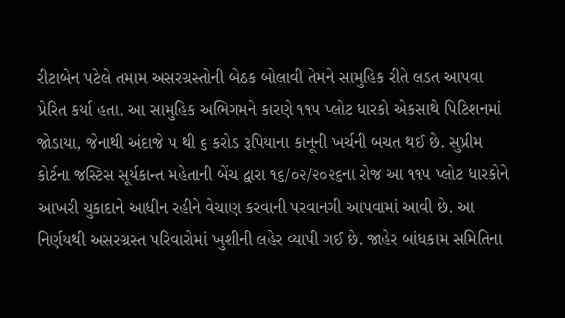રીટાબેન પટેલે તમામ અસરગ્રસ્તોની બેઠક બોલાવી તેમને સામુહિક રીતે લડત આપવા પ્રેરિત કર્યા હતા. આ સામુહિક અભિગમને કારણે ૧૧૫ પ્લોટ ધારકો એકસાથે પિટિશનમાં જોડાયા, જેનાથી અંદાજે ૫ થી ૬ કરોડ રૂપિયાના કાનૂની ખર્ચની બચત થઈ છે. સુપ્રીમ કોર્ટના જસ્ટિસ સૂર્યકાન્ત મહેતાની બેંચ દ્વારા ૧૬/૦૨/૨૦૨૬ના રોજ આ ૧૧૫ પ્લોટ ધારકોને આખરી ચુકાદાને આધીન રહીને વેચાણ કરવાની પરવાનગી આપવામાં આવી છે. આ નિર્ણયથી અસરગ્રસ્ત પરિવારોમાં ખુશીની લહેર વ્યાપી ગઈ છે. જાહેર બાંધકામ સમિતિના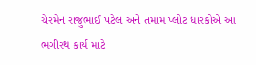ચેરમેન રાજુભાઈ પટેલ અને તમામ પ્લોટ ધારકોએ આ ભગીરથ કાર્ય માટે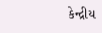કેન્દ્રીય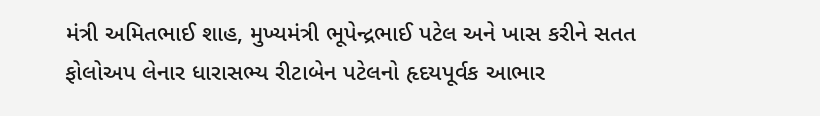મંત્રી અમિતભાઈ શાહ, મુખ્યમંત્રી ભૂપેન્દ્રભાઈ પટેલ અને ખાસ કરીને સતત ફોલોઅપ લેનાર ધારાસભ્ય રીટાબેન પટેલનો હૃદયપૂર્વક આભાર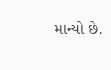માન્યો છે.